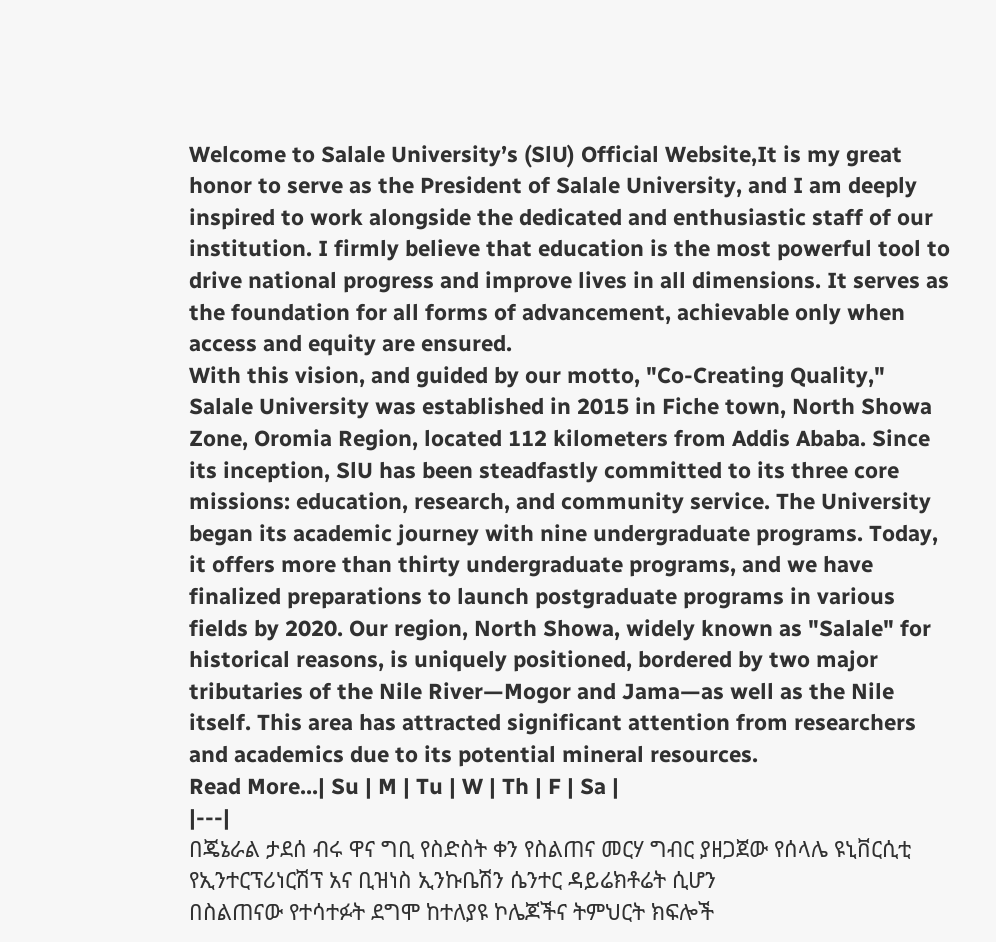Welcome to Salale University’s (SlU) Official Website,It is my great honor to serve as the President of Salale University, and I am deeply inspired to work alongside the dedicated and enthusiastic staff of our institution. I firmly believe that education is the most powerful tool to drive national progress and improve lives in all dimensions. It serves as the foundation for all forms of advancement, achievable only when access and equity are ensured.
With this vision, and guided by our motto, "Co-Creating Quality," Salale University was established in 2015 in Fiche town, North Showa Zone, Oromia Region, located 112 kilometers from Addis Ababa. Since its inception, SlU has been steadfastly committed to its three core missions: education, research, and community service. The University began its academic journey with nine undergraduate programs. Today, it offers more than thirty undergraduate programs, and we have finalized preparations to launch postgraduate programs in various fields by 2020. Our region, North Showa, widely known as "Salale" for historical reasons, is uniquely positioned, bordered by two major tributaries of the Nile River—Mogor and Jama—as well as the Nile itself. This area has attracted significant attention from researchers and academics due to its potential mineral resources.
Read More...| Su | M | Tu | W | Th | F | Sa |
|---|
በጄኔራል ታደሰ ብሩ ዋና ግቢ የስድስት ቀን የስልጠና መርሃ ግብር ያዘጋጀው የሰላሌ ዩኒቨርሲቲ የኢንተርፕሪነርሽፕ አና ቢዝነስ ኢንኩቤሽን ሴንተር ዳይሬክቶሬት ሲሆን
በስልጠናው የተሳተፉት ደግሞ ከተለያዩ ኮሌጆችና ትምህርት ክፍሎች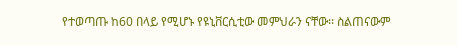የተወጣጡ ከ60 በላይ የሚሆኑ የዩኒቨርሲቲው መምህራን ናቸው፡፡ ስልጠናውም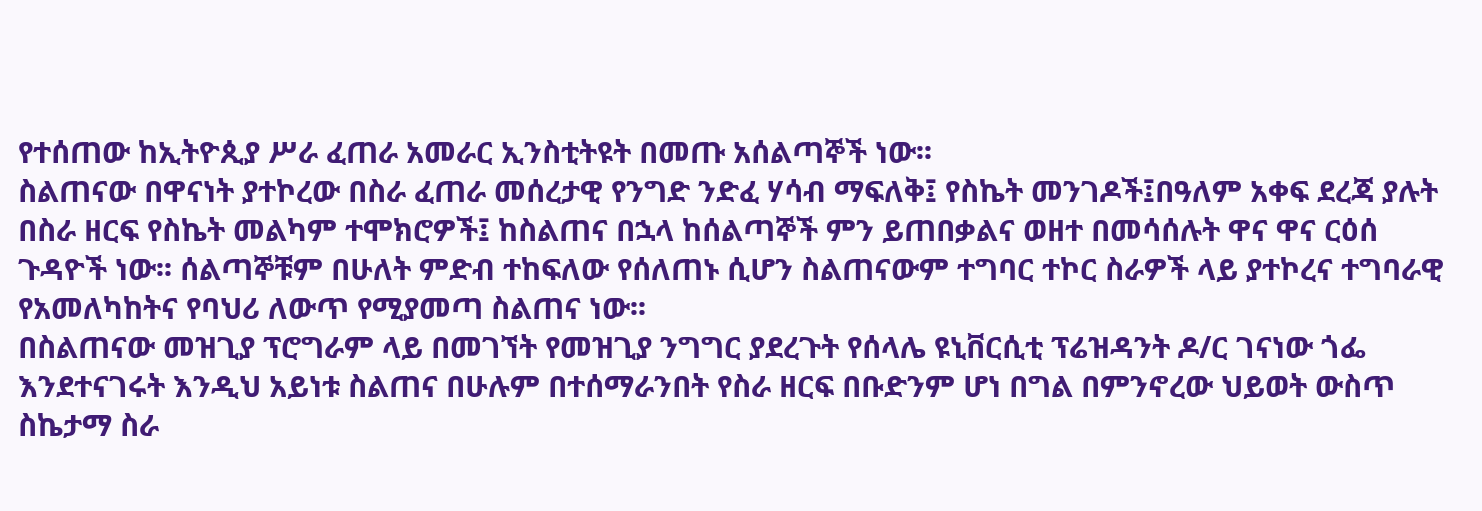የተሰጠው ከኢትዮጲያ ሥራ ፈጠራ አመራር ኢንስቲትዩት በመጡ አሰልጣኞች ነው፡፡
ስልጠናው በዋናነት ያተኮረው በስራ ፈጠራ መሰረታዊ የንግድ ንድፈ ሃሳብ ማፍለቅ፤ የስኬት መንገዶች፤በዓለም አቀፍ ደረጃ ያሉት በስራ ዘርፍ የስኬት መልካም ተሞክሮዎች፤ ከስልጠና በኋላ ከሰልጣኞች ምን ይጠበቃልና ወዘተ በመሳሰሉት ዋና ዋና ርዕሰ ጉዳዮች ነው፡፡ ሰልጣኞቹም በሁለት ምድብ ተከፍለው የሰለጠኑ ሲሆን ስልጠናውም ተግባር ተኮር ስራዎች ላይ ያተኮረና ተግባራዊ የአመለካከትና የባህሪ ለውጥ የሚያመጣ ስልጠና ነው፡፡
በስልጠናው መዝጊያ ፕሮግራም ላይ በመገኘት የመዝጊያ ንግግር ያደረጉት የሰላሌ ዩኒቨርሲቲ ፕሬዝዳንት ዶ/ር ገናነው ጎፌ እንደተናገሩት እንዲህ አይነቱ ስልጠና በሁሉም በተሰማራንበት የስራ ዘርፍ በቡድንም ሆነ በግል በምንኖረው ህይወት ውስጥ ስኬታማ ስራ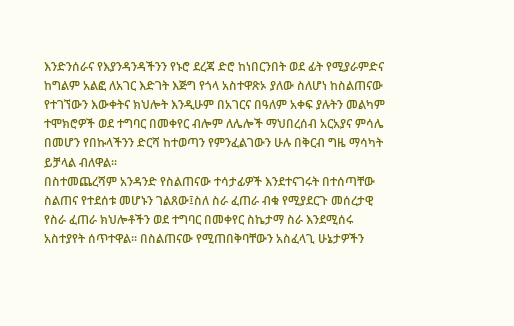እንድንሰራና የእያንዳንዳችንን የኑሮ ደረጃ ድሮ ከነበርንበት ወደ ፊት የሚያራምድና ከግልም አልፎ ለአገር እድገት እጅግ የጎላ አስተዋጽኦ ያለው ስለሆነ ከስልጠናው የተገኘውን እውቀትና ክህሎት እንዲሁም በአገርና በዓለም አቀፍ ያሉትን መልካም ተሞክሮዎች ወደ ተግባር በመቀየር ብሎም ለሌሎች ማህበረሰብ አርአያና ምሳሌ በመሆን የበኩላችንን ድርሻ ከተወጣን የምንፈልገውን ሁሉ በቅርብ ግዜ ማሳካት ይቻላል ብለዋል፡፡
በስተመጨረሻም አንዳንድ የስልጠናው ተሳታፊዎች እንደተናገሩት በተሰጣቸው ስልጠና የተደሰቱ መሆኑን ገልጸው፤ስለ ስራ ፈጠራ ብቁ የሚያደርጉ መሰረታዊ የስራ ፈጠራ ክህሎቶችን ወደ ተግባር በመቀየር ስኬታማ ስራ እንደሚሰሩ አስተያየት ሰጥተዋል፡፡ በስልጠናው የሚጠበቅባቸውን አስፈላጊ ሁኔታዎችን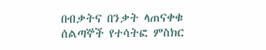በብቃትና በንቃት ላጠናቀቁ ሰልጣኞች የተሳትፎ ምስክር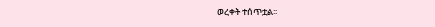ወረቀት ተሰጥቷል፡፡